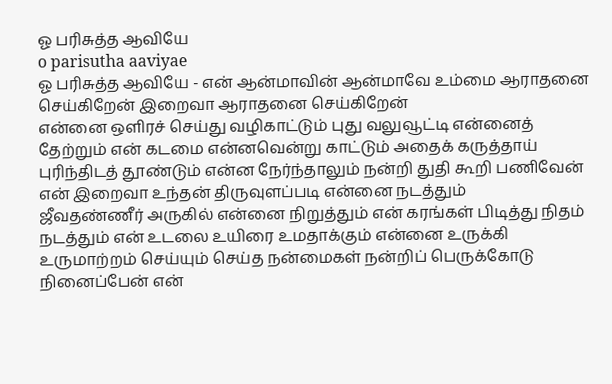ஓ பரிசுத்த ஆவியே
o parisutha aaviyae
ஓ பரிசுத்த ஆவியே - என் ஆன்மாவின் ஆன்மாவே உம்மை ஆராதனை செய்கிறேன் இறைவா ஆராதனை செய்கிறேன்
என்னை ஒளிரச் செய்து வழிகாட்டும் புது வலுவூட்டி என்னைத் தேற்றும் என் கடமை என்னவென்று காட்டும் அதைக் கருத்தாய் புரிந்திடத் தூண்டும் என்ன நேர்ந்தாலும் நன்றி துதி கூறி பணிவேன் என் இறைவா உந்தன் திருவுளப்படி என்னை நடத்தும்
ஜீவதண்ணீர் அருகில் என்னை நிறுத்தும் என் கரங்கள் பிடித்து நிதம் நடத்தும் என் உடலை உயிரை உமதாக்கும் என்னை உருக்கி உருமாற்றம் செய்யும் செய்த நன்மைகள் நன்றிப் பெருக்கோடு நினைப்பேன் என்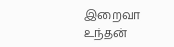இறைவா உந்தன்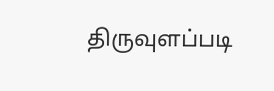திருவுளப்படி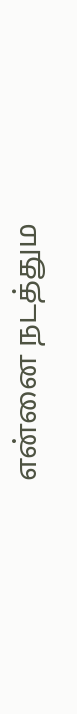என்னை நடத்தும